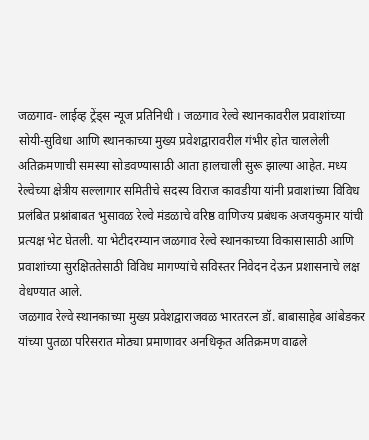जळगाव- लाईव्ह ट्रेंड्स न्यूज प्रतिनिधी । जळगाव रेल्वे स्थानकावरील प्रवाशांच्या सोयी-सुविधा आणि स्थानकाच्या मुख्य प्रवेशद्वारावरील गंभीर होत चाललेली अतिक्रमणाची समस्या सोडवण्यासाठी आता हालचाली सुरू झाल्या आहेत. मध्य रेल्वेच्या क्षेत्रीय सल्लागार समितीचे सदस्य विराज कावडीया यांनी प्रवाशांच्या विविध प्रलंबित प्रश्नांबाबत भुसावळ रेल्वे मंडळाचे वरिष्ठ वाणिज्य प्रबंधक अजयकुमार यांची प्रत्यक्ष भेट घेतली. या भेटीदरम्यान जळगाव रेल्वे स्थानकाच्या विकासासाठी आणि प्रवाशांच्या सुरक्षिततेसाठी विविध मागण्यांचे सविस्तर निवेदन देऊन प्रशासनाचे लक्ष वेधण्यात आले.
जळगाव रेल्वे स्थानकाच्या मुख्य प्रवेशद्वाराजवळ भारतरत्न डॉ. बाबासाहेब आंबेडकर यांच्या पुतळा परिसरात मोठ्या प्रमाणावर अनधिकृत अतिक्रमण वाढले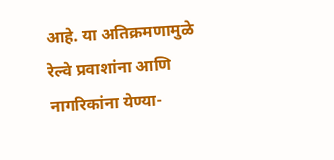आहे. या अतिक्रमणामुळे रेल्वे प्रवाशांना आणि नागरिकांना येण्या-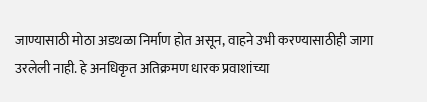जाण्यासाठी मोठा अडथळा निर्माण होत असून, वाहने उभी करण्यासाठीही जागा उरलेली नाही. हे अनधिकृत अतिक्रमण धारक प्रवाशांच्या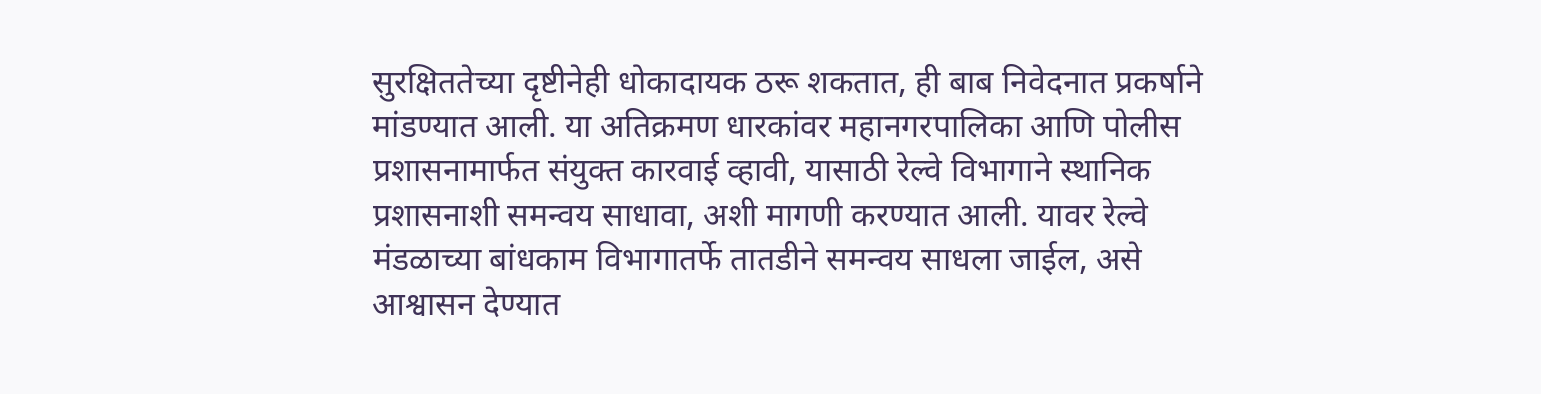सुरक्षिततेच्या दृष्टीनेही धोकादायक ठरू शकतात, ही बाब निवेदनात प्रकर्षाने मांडण्यात आली. या अतिक्रमण धारकांवर महानगरपालिका आणि पोलीस प्रशासनामार्फत संयुक्त कारवाई व्हावी, यासाठी रेल्वे विभागाने स्थानिक प्रशासनाशी समन्वय साधावा, अशी मागणी करण्यात आली. यावर रेल्वे मंडळाच्या बांधकाम विभागातर्फे तातडीने समन्वय साधला जाईल, असे आश्वासन देण्यात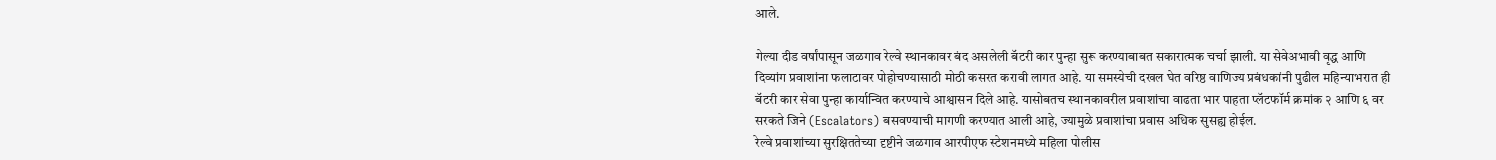आले.

गेल्या दीड वर्षांपासून जळगाव रेल्वे स्थानकावर बंद असलेली बॅटरी कार पुन्हा सुरू करण्याबाबत सकारात्मक चर्चा झाली. या सेवेअभावी वृद्ध आणि दिव्यांग प्रवाशांना फलाटावर पोहोचण्यासाठी मोठी कसरत करावी लागत आहे. या समस्येची दखल घेत वरिष्ठ वाणिज्य प्रबंधकांनी पुढील महिन्याभरात ही बॅटरी कार सेवा पुन्हा कार्यान्वित करण्याचे आश्वासन दिले आहे. यासोबतच स्थानकावरील प्रवाशांचा वाढता भार पाहता प्लॅटफॉर्म क्रमांक २ आणि ६ वर सरकते जिने (Escalators) बसवण्याची मागणी करण्यात आली आहे, ज्यामुळे प्रवाशांचा प्रवास अधिक सुसह्य होईल.
रेल्वे प्रवाशांच्या सुरक्षिततेच्या दृष्टीने जळगाव आरपीएफ स्टेशनमध्ये महिला पोलीस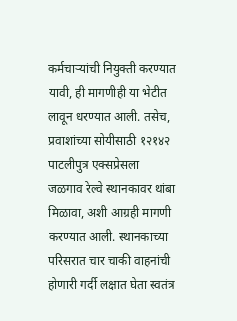कर्मचाऱ्यांची नियुक्ती करण्यात यावी, ही मागणीही या भेटीत लावून धरण्यात आली. तसेच, प्रवाशांच्या सोयीसाठी १२१४२ पाटलीपुत्र एक्सप्रेसला जळगाव रेल्वे स्थानकावर थांबा मिळावा, अशी आग्रही मागणी करण्यात आली. स्थानकाच्या परिसरात चार चाकी वाहनांची होणारी गर्दी लक्षात घेता स्वतंत्र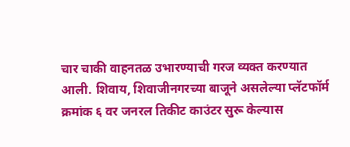चार चाकी वाहनतळ उभारण्याची गरज व्यक्त करण्यात आली. शिवाय, शिवाजीनगरच्या बाजूने असलेल्या प्लॅटफॉर्म क्रमांक ६ वर जनरल तिकीट काउंटर सुरू केल्यास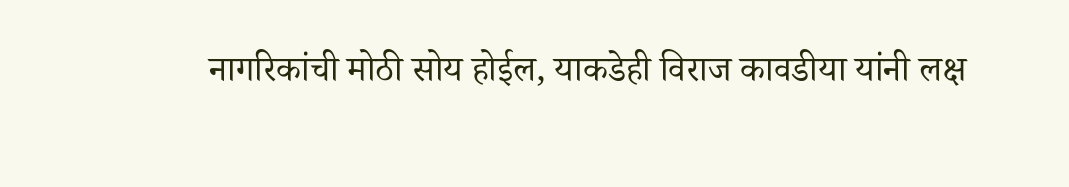नागरिकांची मोठी सोय होईल, याकडेही विराज कावडीया यांनी लक्ष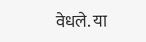वेधले. या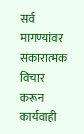सर्व मागण्यांवर सकारात्मक विचार करून कार्यवाही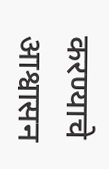करण्याचे आश्वासन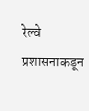रेल्वे प्रशासनाकडून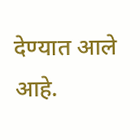देण्यात आले आहे.